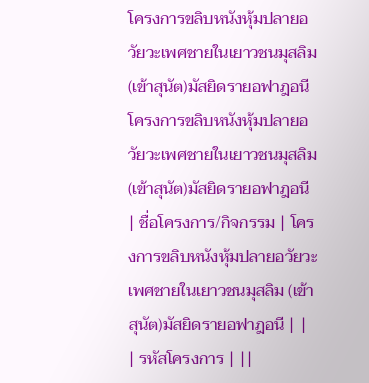โครงการขลิบหนังหุ้มปลายอวัยวะเพศชายในเยาวชนมุสลิม (เข้าสุนัต)มัสยิดรายอฟาฎอนี
โครงการขลิบหนังหุ้มปลายอวัยวะเพศชายในเยาวชนมุสลิม (เข้าสุนัต)มัสยิดรายอฟาฎอนี
| ชื่อโครงการ/กิจกรรม | โครงการขลิบหนังหุ้มปลายอวัยวะเพศชายในเยาวชนมุสลิม (เข้าสุนัต)มัสยิดรายอฟาฎอนี | |
| รหัสโครงการ | ||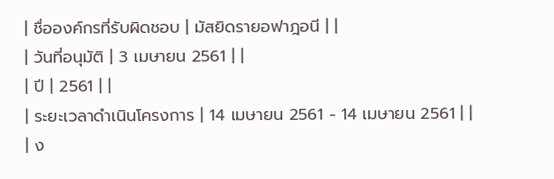| ชื่อองค์กรที่รับผิดชอบ | มัสยิดรายอฟาฎอนี | |
| วันที่อนุมัติ | 3 เมษายน 2561 | |
| ปี | 2561 | |
| ระยะเวลาดำเนินโครงการ | 14 เมษายน 2561 - 14 เมษายน 2561 | |
| ง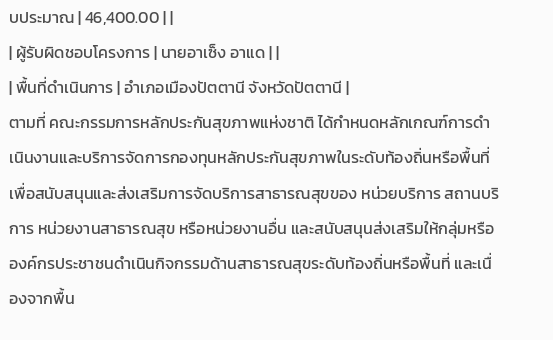บประมาณ | 46,400.00 | |
| ผู้รับผิดชอบโครงการ | นายอาเซ็ง อาแด | |
| พื้นที่ดำเนินการ | อำเภอเมืองปัตตานี จังหวัดปัตตานี |
ตามที่ คณะกรรมการหลักประกันสุขภาพแห่งชาติ ได้กำหนดหลักเกณฑ์การดำเนินงานและบริการจัดการกองทุนหลักประกันสุขภาพในระดับท้องถิ่นหรือพื้นที่ เพื่อสนับสนุนและส่งเสริมการจัดบริการสาธารณสุขของ หน่วยบริการ สถานบริการ หน่วยงานสาธารณสุข หรือหน่วยงานอื่น และสนับสนุนส่งเสริมให้กลุ่มหรือองค์กรประชาชนดำเนินกิจกรรมด้านสาธารณสุขระดับท้องถิ่นหรือพื้นที่ และเนื่องจากพื้น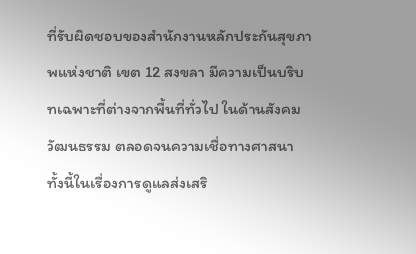ที่รับผิดชอบของสำนักงานหลักประกันสุขภาพแห่งชาติ เขต 12 สงขลา มีความเป็นบริบทเฉพาะที่ต่างจากพื้นที่ทั่วไป ในด้านสังคม วัฒนธรรม ตลอดจนความเชื่อทางศาสนา ทั้งนี้ในเรื่องการดูแลส่งเสริ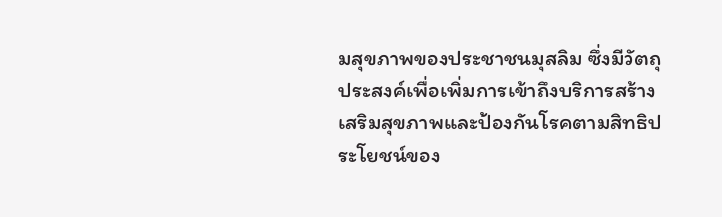มสุขภาพของประชาชนมุสลิม ซึ่งมีวัตถุประสงค์เพื่อเพิ่มการเข้าถึงบริการสร้างเสริมสุขภาพและป้องกันโรคตามสิทธิประโยชน์ของ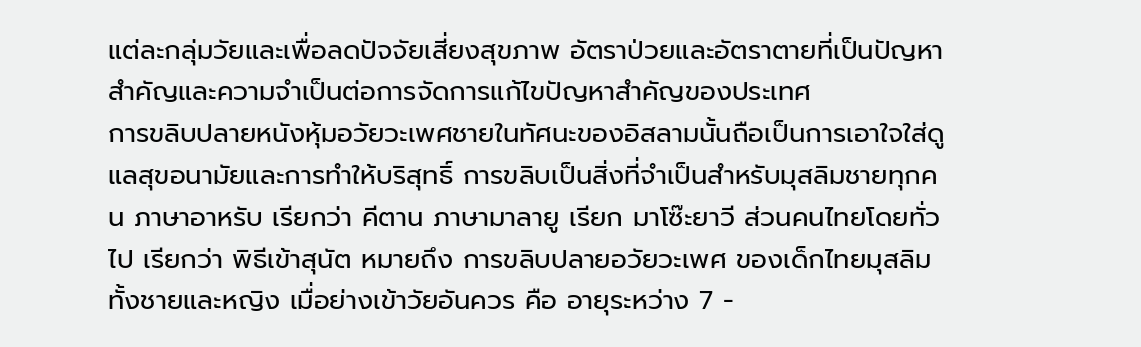แต่ละกลุ่มวัยและเพื่อลดปัจจัยเสี่ยงสุขภาพ อัตราป่วยและอัตราตายที่เป็นปัญหาสำคัญและความจำเป็นต่อการจัดการแก้ไขปัญหาสำคัญของประเทศ
การขลิบปลายหนังหุ้มอวัยวะเพศชายในทัศนะของอิสลามนั้นถือเป็นการเอาใจใส่ดูแลสุขอนามัยและการทำให้บริสุทธิ์ การขลิบเป็นสิ่งที่จำเป็นสำหรับมุสลิมชายทุกคน ภาษาอาหรับ เรียกว่า คีตาน ภาษามาลายู เรียก มาโซ๊ะยาวี ส่วนคนไทยโดยทั่วไป เรียกว่า พิธีเข้าสุนัต หมายถึง การขลิบปลายอวัยวะเพศ ของเด็กไทยมุสลิม ทั้งชายและหญิง เมื่อย่างเข้าวัยอันควร คือ อายุระหว่าง 7 -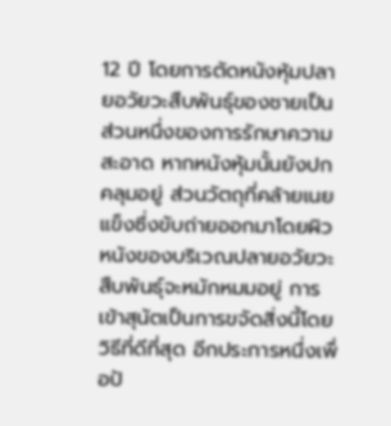12 ปี โดยการตัดหนังหุ้มปลายอวัยวะสืบพันธุ์ของชายเป็นส่วนหนึ่งของการรักษาความสะอาด หากหนังหุ้มนั้นยังปกคลุมอยู่ ส่วนวัตถุที่คล้ายเนยแข็งซึ่งขับถ่ายออกมาโดยผิวหนังของบริเวณปลายอวัยวะสืบพันธุ์จะหมักหมมอยู่ การเข้าสุนัตเป็นการขจัดสิ่งนี้โดยวิธีที่ดีที่สุด อีกประการหนึ่งเพื่อป้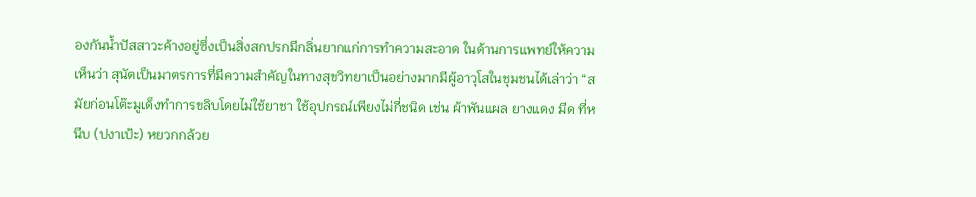องกันน้ำปัสสาวะค้างอยู่ซึ่งเป็นสิ่งสกปรกมีกลิ่นยากแก่การทำความสะอาด ในด้านการแพทย์ให้ความเห็นว่า สุนัตเป็นมาตรการที่มีความสำคัญในทางสุขวิทยาเป็นอย่างมากมีผู้อาวุโสในชุมชนได้เล่าว่า “สมัยก่อนโต๊ะมูเด็งทำการขลิบโดยไม่ใช้ยาชา ใช้อุปกรณ์เพียงไม่กี่ชนิด เช่น ผ้าพันแผล ยางแดง มีด ที่หนีบ (ปงาเป้ะ) หยวกกล้วย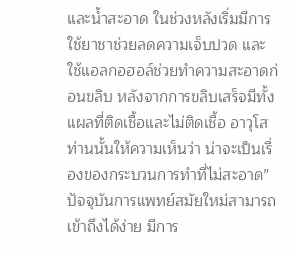และน้ำสะอาด ในช่วงหลังเริ่มมีการใช้ยาชาช่วยลดความเจ็บปวด และใช้แอลกอฮอล์ช่วยทำความสะอาดก่อนขลิบ หลังจากการขลิบเสร็จมีทั้งแผลที่ติดเชื้อและไม่ติดเชื้อ อาวุโสท่านนั้นให้ความเห็นว่า น่าจะเป็นเรื่องของกระบวนการทำที่ไม่สะอาด” ปัจจุบันการแพทย์สมัยใหม่สามารถเข้าถึงได้ง่าย มีการ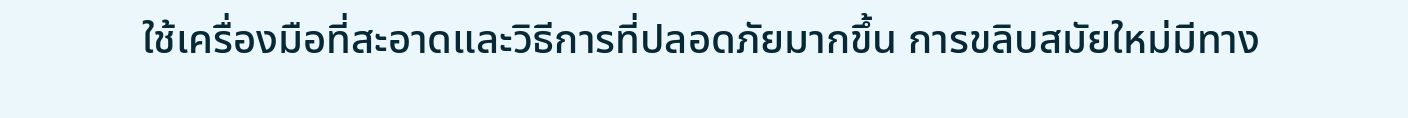ใช้เครื่องมือที่สะอาดและวิธีการที่ปลอดภัยมากขึ้น การขลิบสมัยใหม่มีทาง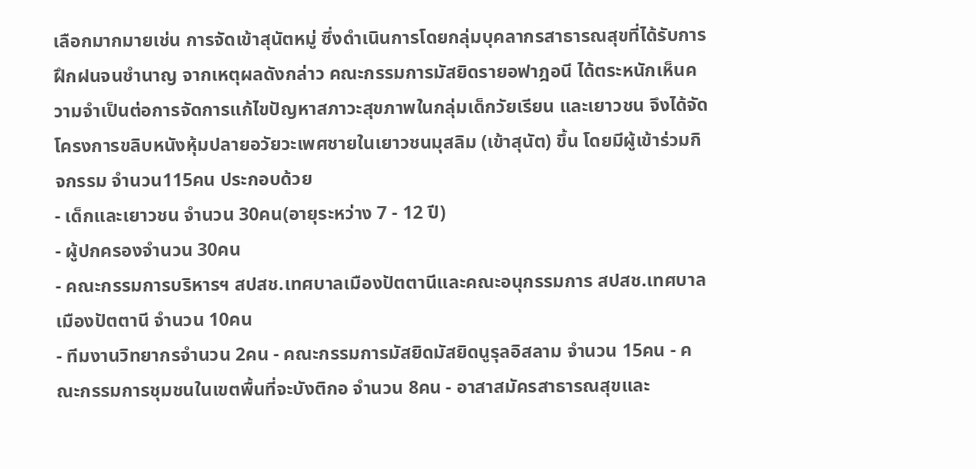เลือกมากมายเช่น การจัดเข้าสุนัตหมู่ ซึ่งดำเนินการโดยกลุ่มบุคลากรสาธารณสุขที่ได้รับการฝึกฝนจนชำนาญ จากเหตุผลดังกล่าว คณะกรรมการมัสยิดรายอฟาฎอนี ได้ตระหนักเห็นความจำเป็นต่อการจัดการแก้ไขปัญหาสภาวะสุขภาพในกลุ่มเด็กวัยเรียน และเยาวชน จึงได้จัดโครงการขลิบหนังหุ้มปลายอวัยวะเพศชายในเยาวชนมุสลิม (เข้าสุนัต) ขึ้น โดยมีผู้เข้าร่วมกิจกรรม จำนวน115คน ประกอบด้วย
- เด็กและเยาวชน จำนวน 30คน(อายุระหว่าง 7 - 12 ปี)
- ผู้ปกครองจำนวน 30คน
- คณะกรรมการบริหารฯ สปสช.เทศบาลเมืองปัตตานีและคณะอนุกรรมการ สปสช.เทศบาลเมืองปัตตานี จำนวน 10คน
- ทีมงานวิทยากรจำนวน 2คน - คณะกรรมการมัสยิดมัสยิดนูรุลอิสลาม จำนวน 15คน - คณะกรรมการชุมชนในเขตพื้นที่จะบังติกอ จำนวน 8คน - อาสาสมัครสาธารณสุขและ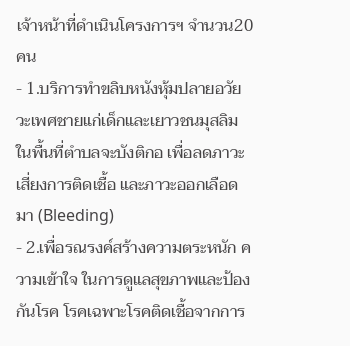เจ้าหน้าที่ดำเนินโครงการฯ จำนวน20คน
- 1.บริการทำขลิบหนังหุ้มปลายอวัยวะเพศชายแก่เด็กและเยาวชนมุสลิม ในพื้นที่ตำบลจะบังติกอ เพื่อลดภาวะเสี่ยงการติดเชื้อ และภาวะออกเลือดมา (Bleeding)
- 2.เพื่อรณรงค์สร้างความตระหนัก ความเข้าใจ ในการดูแลสุขภาพและป้องกันโรค โรคเฉพาะโรคติดเชื้อจากการ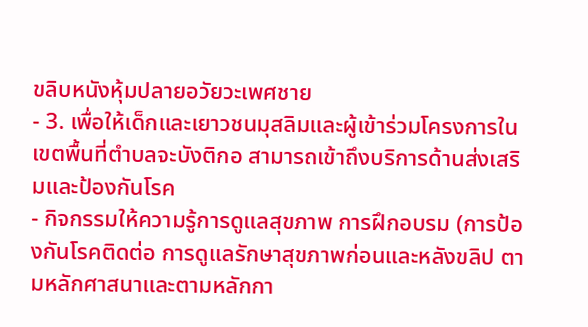ขลิบหนังหุ้มปลายอวัยวะเพศชาย
- 3. เพื่อให้เด็กและเยาวชนมุสลิมและผู้เข้าร่วมโครงการในเขตพื้นที่ตำบลจะบังติกอ สามารถเข้าถึงบริการด้านส่งเสริมและป้องกันโรค
- กิจกรรมให้ความรู้การดูแลสุขภาพ การฝึกอบรม (การป้องกันโรคติดต่อ การดูแลรักษาสุขภาพก่อนและหลังขลิป ตามหลักศาสนาและตามหลักกา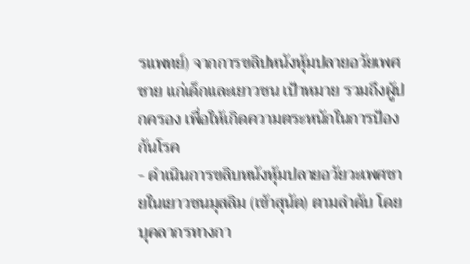รแพทย์) จากการขลิปหนังหุ้มปลายอวัยเพศชาย แก่เด็กและเยาวชน เป้าหมาย รวมถึงผู้ปกครอง เพื่อให้เกิดความตระหนักในการป้องกันโรค
- ดำเนินการขลิบหนังหุ้มปลายอวัยวะเพศชายในเยาวชนมุสลิม (เข้าสุนัต) ตามลำดับ โดย บุคลากรทางกา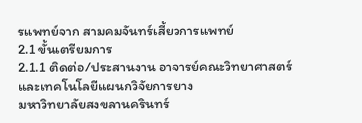รแพทย์จาก สามคมจันทร์เสี้ยวการแพทย์
2.1 ขั้นเตรียมการ
2.1.1 ติดต่อ/ประสานงาน อาจารย์คณะวิทยาศาสตร์และเทคโนโลยีแผนกวิจัยการยาง
มหาวิทยาลัยสงขลานครินทร์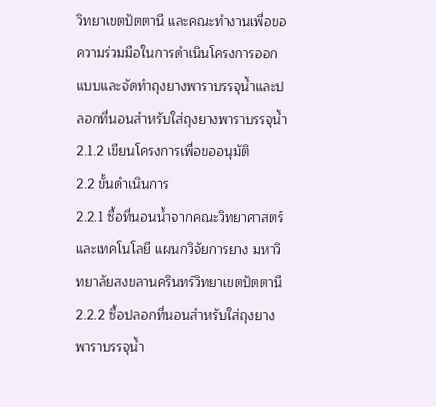วิทยาเขตปัตตานี และคณะทำงานเพื่อขอความร่วมมือในการดำเนินโครงการออกแบบและจัดทำถุงยางพาราบรรจุน้ำและปลอกที่นอนสำหรับใส่ถุงยางพาราบรรจุน้ำ
2.1.2 เขียนโครงการเพื่อขออนุมัติ
2.2 ขั้นดำเนินการ
2.2.1 ซื้อที่นอนน้ำจากคณะวิทยาศาสตร์และเทคโนโลยี แผนกวิจัยการยาง มหาวิทยาลัยสงขลานครินทร์วิทยาเขตปัตตานี
2.2.2 ซื้อปลอกที่นอนสำหรับใส่ถุงยางพาราบรรจุน้ำ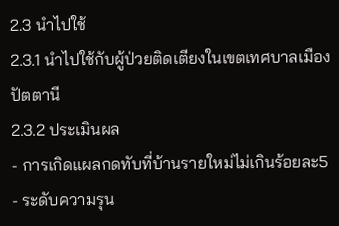2.3 นำไปใช้
2.3.1 นำไปใช้กับผู้ป่วยติดเตียงในเขตเทศบาลเมืองปัตตานี
2.3.2 ประเมินผล
- การเกิดแผลกดทับที่บ้านรายใหม่ไม่เกินร้อยละ5
- ระดับความรุน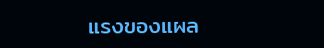แรงของแผล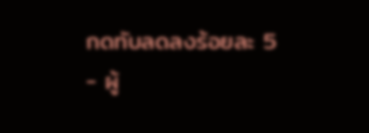กดทับลดลงร้อยละ 5
- ผู้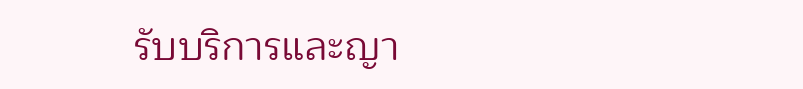รับบริการและญา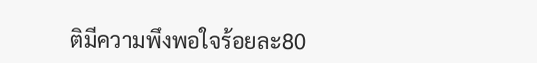ติมีความพึงพอใจร้อยละ80